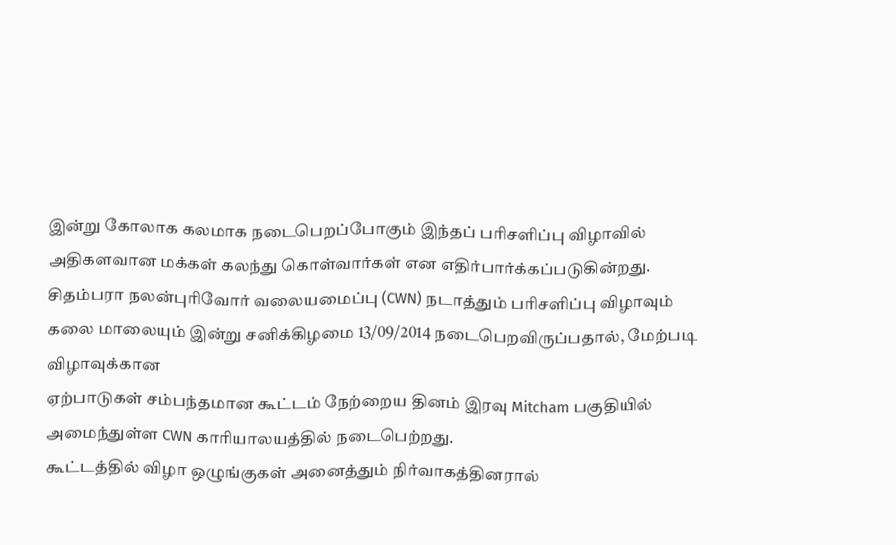இன்று கோலாக கலமாக நடைபெறப்போகும் இந்தப் பரிசளிப்பு விழாவில் அதிகளவான மக்கள் கலந்து கொள்வார்கள் என எதிர்பார்க்கப்படுகின்றது.
சிதம்பரா நலன்புரிவோர் வலையமைப்பு (CWN) நடாத்தும் பரிசளிப்பு விழாவும்
கலை மாலையும் இன்று சனிக்கிழமை 13/09/2014 நடைபெறவிருப்பதால், மேற்படி விழாவுக்கான
ஏற்பாடுகள் சம்பந்தமான கூட்டம் நேற்றைய தினம் இரவு Mitcham பகுதியில் அமைந்துள்ள CWN காரியாலயத்தில் நடைபெற்றது.
கூட்டத்தில் விழா ஒழுங்குகள் அனைத்தும் நிர்வாகத்தினரால்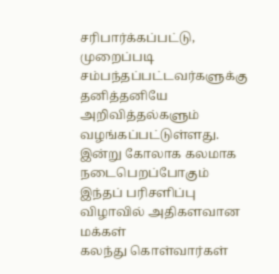சரிபார்க்கப்பட்டு, முறைப்படி
சம்பந்தப்பட்டவர்களுக்கு தனித்தனியே அறிவித்தல்களும் வழங்கப்பட்டுள்ளது.
இன்று கோலாக கலமாக நடைபெறப்போகும் இந்தப் பரிசளிப்பு விழாவில் அதிகளவான மக்கள்
கலந்து கொள்வார்கள்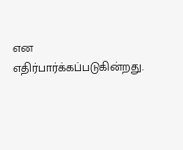என எதிர்பார்க்கப்படுகின்றது.